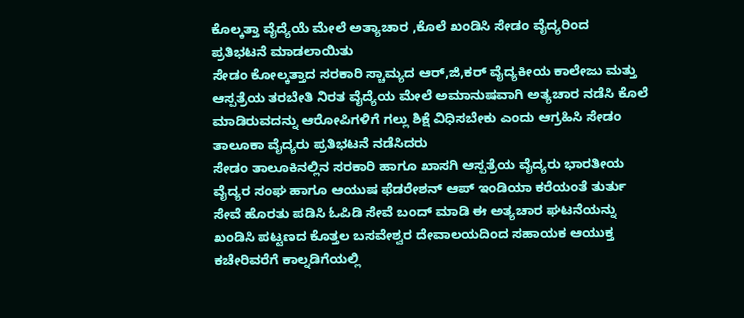ಕೊಲ್ಕತ್ತಾ ವೈದ್ಯೆಯೆ ಮೇಲೆ ಅತ್ಯಾಚಾರ ,ಕೊಲೆ ಖಂಡಿಸಿ ಸೇಡಂ ವೈದ್ಯರಿಂದ ಪ್ರತಿಭಟನೆ ಮಾಡಲಾಯಿತು
ಸೇಡಂ ಕೋಲ್ಕತ್ತಾದ ಸರಕಾರಿ ಸ್ಚಾಮ್ಯದ ಆರ್,ಜಿ,ಕರ್ ವೈದ್ಯಕೀಯ ಕಾಲೇಜು ಮತ್ತು ಆಸ್ಪತ್ರೆಯ ತರಬೇತಿ ನಿರತ ವೈದ್ಯೆಯ ಮೇಲೆ ಅಮಾನುಷವಾಗಿ ಅತ್ಯಚಾರ ನಡೆಸಿ ಕೊಲೆ ಮಾಡಿರುವದನ್ನು ಆರೋಪಿಗಳಿಗೆ ಗಲ್ಲು ಶಿಕ್ಷೆ ವಿಧಿಸಬೇಕು ಎಂದು ಆಗ್ರಹಿಸಿ ಸೇಡಂ ತಾಲೂಕಾ ವೈದ್ಯರು ಪ್ರತಿಭಟನೆ ನಡೆಸಿದರು
ಸೇಡಂ ತಾಲೂಕಿನಲ್ಲಿನ ಸರಕಾರಿ ಹಾಗೂ ಖಾಸಗಿ ಆಸ್ಪತ್ರೆಯ ವೈದ್ಯರು ಭಾರತೀಯ ವೈದ್ಯರ ಸಂಘ ಹಾಗೂ ಆಯುಷ ಫೆಡರೇಶನ್ ಆಪ್ ಇಂಡಿಯಾ ಕರೆಯಂತೆ ತುರ್ತು ಸೇವೆ ಹೊರತು ಪಡಿಸಿ ಓಪಿಡಿ ಸೇವೆ ಬಂದ್ ಮಾಡಿ ಈ ಅತ್ಯಚಾರ ಘಟನೆಯನ್ನು ಖಂಡಿಸಿ ಪಟ್ಟಣದ ಕೊತ್ತಲ ಬಸವೇಶ್ವರ ದೇವಾಲಯದಿಂದ ಸಹಾಯಕ ಆಯುಕ್ತ ಕಚೇರಿವರೆಗೆ ಕಾಲ್ನಡಿಗೆಯಲ್ಲಿ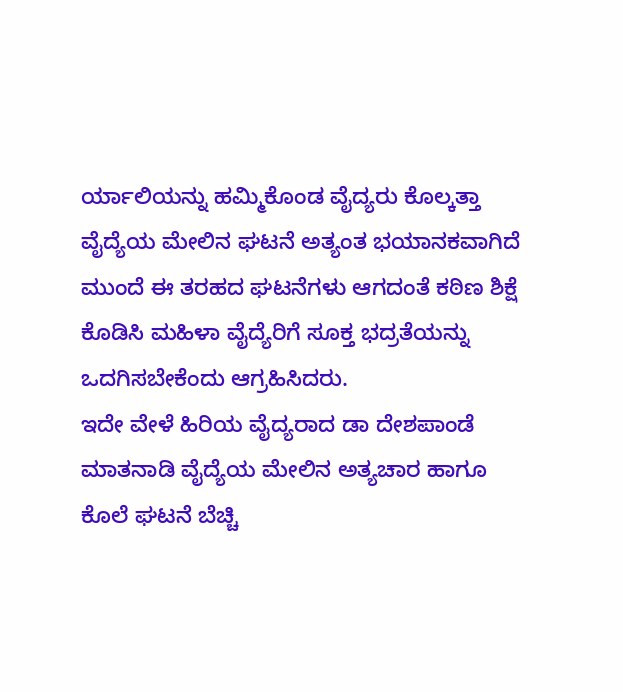ರ್ಯಾಲಿಯನ್ನು ಹಮ್ಮಿಕೊಂಡ ವೈದ್ಯರು ಕೊಲ್ಕತ್ತಾ ವೈದ್ಯೆಯ ಮೇಲಿನ ಘಟನೆ ಅತ್ಯಂತ ಭಯಾನಕವಾಗಿದೆ ಮುಂದೆ ಈ ತರಹದ ಘಟನೆಗಳು ಆಗದಂತೆ ಕಠಿಣ ಶಿಕ್ಷೆ ಕೊಡಿಸಿ ಮಹಿಳಾ ವೈದ್ಯೆರಿಗೆ ಸೂಕ್ತ ಭದ್ರತೆಯನ್ನು ಒದಗಿಸಬೇಕೆಂದು ಆಗ್ರಹಿಸಿದರು.
ಇದೇ ವೇಳೆ ಹಿರಿಯ ವೈದ್ಯರಾದ ಡಾ ದೇಶಪಾಂಡೆ ಮಾತನಾಡಿ ವೈದ್ಯೆಯ ಮೇಲಿನ ಅತ್ಯಚಾರ ಹಾಗೂ ಕೊಲೆ ಘಟನೆ ಬೆಚ್ಚಿ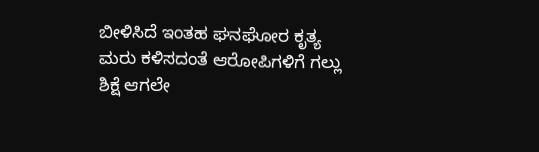ಬೀಳಿಸಿದೆ ಇಂತಹ ಘನಘೋರ ಕೃತ್ಯ ಮರು ಕಳಿಸದಂತೆ ಆರೋಪಿಗಳಿಗೆ ಗಲ್ಲು ಶಿಕ್ಷೆ ಆಗಲೇ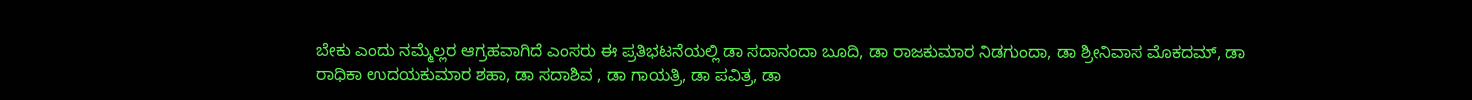ಬೇಕು ಎಂದು ನಮ್ಮೆಲ್ಲರ ಆಗ್ರಹವಾಗಿದೆ ಎಂಸರು ಈ ಪ್ರತಿಭಟನೆಯಲ್ಲಿ ಡಾ ಸದಾನಂದಾ ಬೂದಿ, ಡಾ ರಾಜಕುಮಾರ ನಿಡಗುಂದಾ, ಡಾ ಶ್ರೀನಿವಾಸ ಮೊಕದಮ್, ಡಾ ರಾಧಿಕಾ ಉದಯಕುಮಾರ ಶಹಾ, ಡಾ ಸದಾಶಿವ , ಡಾ ಗಾಯತ್ರಿ, ಡಾ ಪವಿತ್ರ, ಡಾ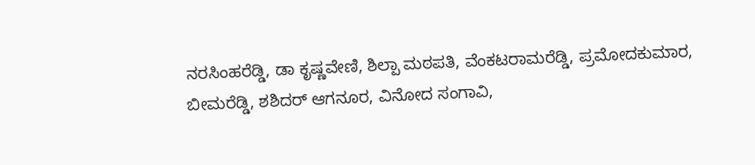ನರಸಿಂಹರೆಡ್ಡಿ, ಡಾ ಕೃಷ್ಣವೇಣಿ, ಶಿಲ್ಪಾ ಮಠಪತಿ, ವೆಂಕಟರಾಮರೆಡ್ಡಿ, ಪ್ರಮೋದಕುಮಾರ, ಬೀಮರೆಡ್ಡಿ, ಶಶಿದರ್ ಆಗನೂರ, ವಿನೋದ ಸಂಗಾವಿ,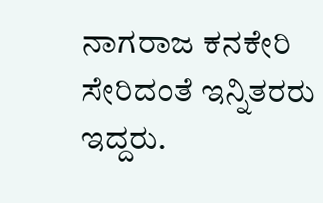ನಾಗರಾಜ ಕನಕೇರಿ ಸೇರಿದಂತೆ ಇನ್ನಿತರರು ಇದ್ದರು.